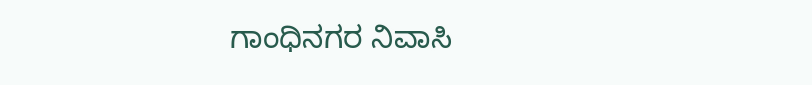ಗಾಂಧಿನಗರ ನಿವಾಸಿ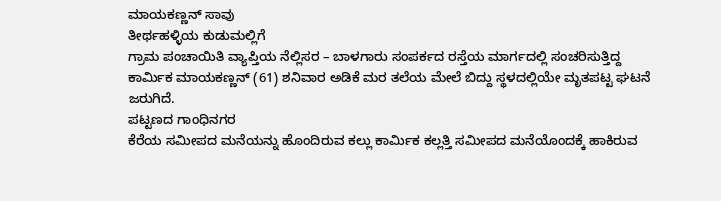ಮಾಯಕಣ್ಣನ್ ಸಾವು
ತೀರ್ಥಹಳ್ಳಿಯ ಕುಡುಮಲ್ಲಿಗೆ
ಗ್ರಾಮ ಪಂಚಾಯಿತಿ ವ್ಯಾಪ್ತಿಯ ನೆಲ್ಲಿಸರ – ಬಾಳಗಾರು ಸಂಪರ್ಕದ ರಸ್ತೆಯ ಮಾರ್ಗದಲ್ಲಿ ಸಂಚರಿಸುತ್ತಿದ್ದ
ಕಾರ್ಮಿಕ ಮಾಯಕಣ್ಣನ್ (61) ಶನಿವಾರ ಅಡಿಕೆ ಮರ ತಲೆಯ ಮೇಲೆ ಬಿದ್ದು ಸ್ಥಳದಲ್ಲಿಯೇ ಮೃತಪಟ್ಟ ಘಟನೆ
ಜರುಗಿದೆ.
ಪಟ್ಟಣದ ಗಾಂಧಿನಗರ
ಕೆರೆಯ ಸಮೀಪದ ಮನೆಯನ್ನು ಹೊಂದಿರುವ ಕಲ್ಲು ಕಾರ್ಮಿಕ ಕಲ್ಲತ್ತಿ ಸಮೀಪದ ಮನೆಯೊಂದಕ್ಕೆ ಹಾಕಿರುವ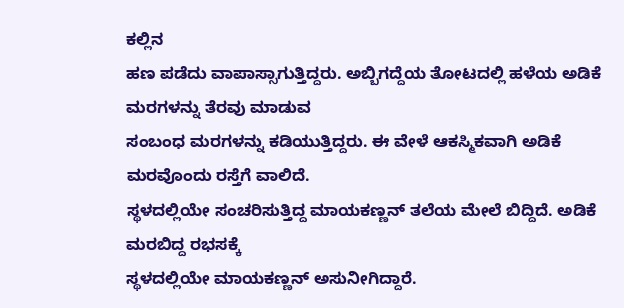ಕಲ್ಲಿನ
ಹಣ ಪಡೆದು ವಾಪಾಸ್ಸಾಗುತ್ತಿದ್ದರು. ಅಬ್ಬಿಗದ್ದೆಯ ತೋಟದಲ್ಲಿ ಹಳೆಯ ಅಡಿಕೆ ಮರಗಳನ್ನು ತೆರವು ಮಾಡುವ
ಸಂಬಂಧ ಮರಗಳನ್ನು ಕಡಿಯುತ್ತಿದ್ದರು. ಈ ವೇಳೆ ಆಕಸ್ಮಿಕವಾಗಿ ಅಡಿಕೆ ಮರವೊಂದು ರಸ್ತೆಗೆ ವಾಲಿದೆ.
ಸ್ಥಳದಲ್ಲಿಯೇ ಸಂಚರಿಸುತ್ತಿದ್ದ ಮಾಯಕಣ್ಣನ್ ತಲೆಯ ಮೇಲೆ ಬಿದ್ದಿದೆ. ಅಡಿಕೆ ಮರಬಿದ್ದ ರಭಸಕ್ಕೆ
ಸ್ಥಳದಲ್ಲಿಯೇ ಮಾಯಕಣ್ಣನ್ ಅಸುನೀಗಿದ್ದಾರೆ.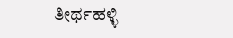ತೀರ್ಥಹಳ್ಳಿ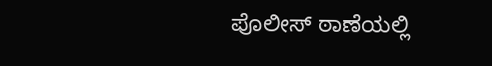ಪೊಲೀಸ್ ಠಾಣೆಯಲ್ಲಿ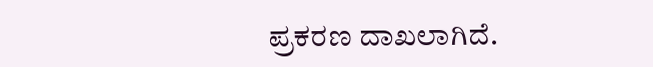ಪ್ರಕರಣ ದಾಖಲಾಗಿದೆ.